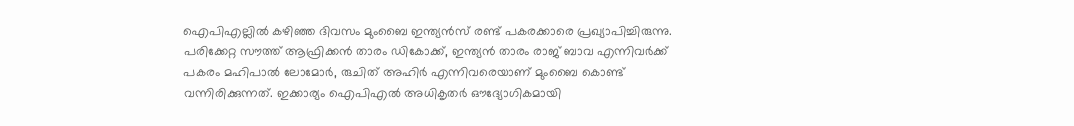ഐപിഎല്ലിൽ കഴിഞ്ഞ ദിവസം മുംബൈ ഇന്ത്യൻസ് രണ്ട് പകരക്കാരെ പ്രഖ്യാപിച്ചിരുന്നു. പരിക്കേറ്റ സൗത്ത് ആഫ്രിക്കൻ താരം ഡികോക്ക്, ഇന്ത്യൻ താരം രാജ് ബാവ എന്നിവർക്ക് പകരം മഹിപാൽ ലോമോർ, രുചിത് അഹിർ എന്നിവരെയാണ് മുംബൈ കൊണ്ട് വന്നിരിക്കുന്നത്. ഇക്കാര്യം ഐപിഎൽ അധികൃതർ ഔദ്യോഗികമായി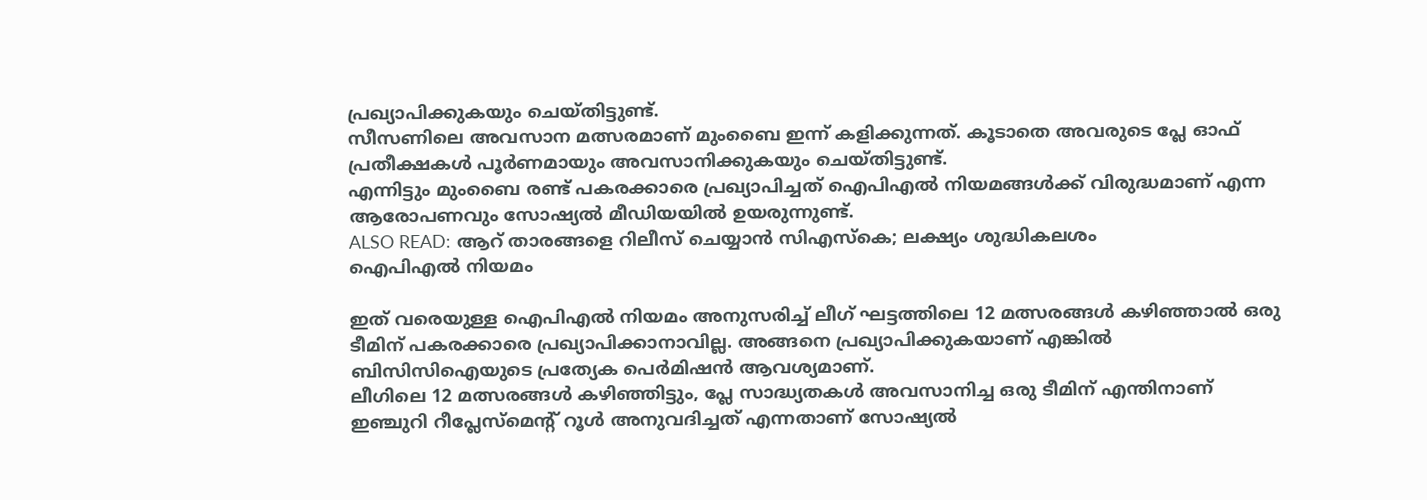പ്രഖ്യാപിക്കുകയും ചെയ്തിട്ടുണ്ട്.
സീസണിലെ അവസാന മത്സരമാണ് മുംബൈ ഇന്ന് കളിക്കുന്നത്. കൂടാതെ അവരുടെ പ്ലേ ഓഫ് പ്രതീക്ഷകൾ പൂർണമായും അവസാനിക്കുകയും ചെയ്തിട്ടുണ്ട്.
എന്നിട്ടും മുംബൈ രണ്ട് പകരക്കാരെ പ്രഖ്യാപിച്ചത് ഐപിഎൽ നിയമങ്ങൾക്ക് വിരുദ്ധമാണ് എന്ന ആരോപണവും സോഷ്യൽ മീഡിയയിൽ ഉയരുന്നുണ്ട്.
ALSO READ: ആറ് താരങ്ങളെ റിലീസ് ചെയ്യാൻ സിഎസ്കെ; ലക്ഷ്യം ശുദ്ധികലശം
ഐപിഎൽ നിയമം

ഇത് വരെയുള്ള ഐപിഎൽ നിയമം അനുസരിച്ച് ലീഗ് ഘട്ടത്തിലെ 12 മത്സരങ്ങൾ കഴിഞ്ഞാൽ ഒരു ടീമിന് പകരക്കാരെ പ്രഖ്യാപിക്കാനാവില്ല. അങ്ങനെ പ്രഖ്യാപിക്കുകയാണ് എങ്കിൽ ബിസിസിഐയുടെ പ്രത്യേക പെർമിഷൻ ആവശ്യമാണ്.
ലീഗിലെ 12 മത്സരങ്ങൾ കഴിഞ്ഞിട്ടും, പ്ലേ സാദ്ധ്യതകൾ അവസാനിച്ച ഒരു ടീമിന് എന്തിനാണ് ഇഞ്ചുറി റീപ്ലേസ്മെന്റ് റൂൾ അനുവദിച്ചത് എന്നതാണ് സോഷ്യൽ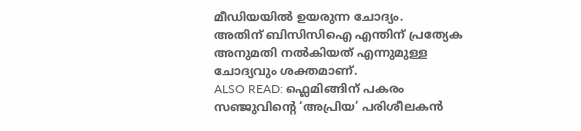മീഡിയയിൽ ഉയരുന്ന ചോദ്യം.
അതിന് ബിസിസിഐ എന്തിന് പ്രത്യേക അനുമതി നൽകിയത് എന്നുമുള്ള ചോദ്യവും ശക്തമാണ്.
ALSO READ: ഫ്ലെമിങ്ങിന് പകരം സഞ്ജുവിന്റെ ‘അപ്രിയ’ പരിശീലകൻ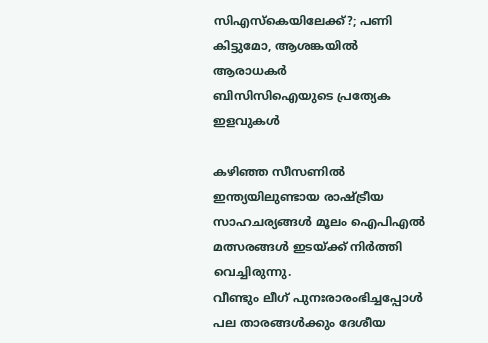സിഎസ്കെയിലേക്ക്?; പണി കിട്ടുമോ, ആശങ്കയിൽ ആരാധകർ
ബിസിസിഐയുടെ പ്രത്യേക ഇളവുകൾ

കഴിഞ്ഞ സീസണിൽ ഇന്ത്യയിലുണ്ടായ രാഷ്ട്രീയ സാഹചര്യങ്ങൾ മൂലം ഐപിഎൽ മത്സരങ്ങൾ ഇടയ്ക്ക് നിർത്തി വെച്ചിരുന്നു.
വീണ്ടും ലീഗ് പുനഃരാരംഭിച്ചപ്പോൾ പല താരങ്ങൾക്കും ദേശീയ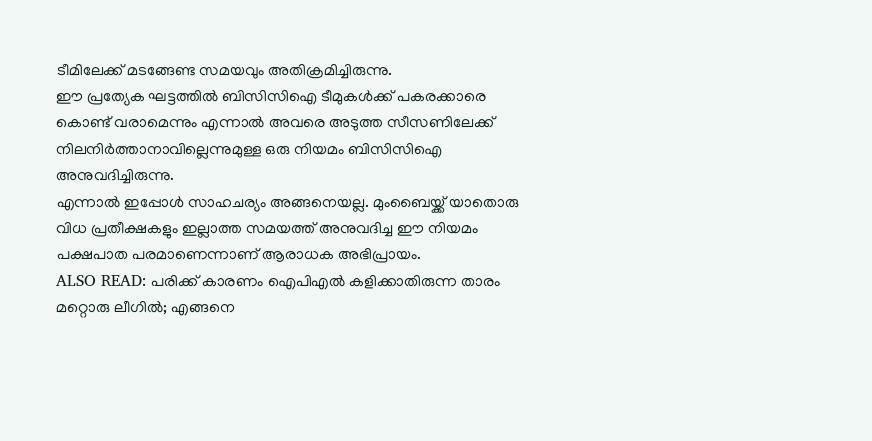ടീമിലേക്ക് മടങ്ങേണ്ട സമയവും അതിക്രമിച്ചിരുന്നു.
ഈ പ്രത്യേക ഘട്ടത്തിൽ ബിസിസിഐ ടീമുകൾക്ക് പകരക്കാരെ കൊണ്ട് വരാമെന്നും എന്നാൽ അവരെ അടുത്ത സീസണിലേക്ക് നിലനിർത്താനാവില്ലെന്നുമുള്ള ഒരു നിയമം ബിസിസിഐ അനുവദിച്ചിരുന്നു.
എന്നാൽ ഇപ്പോൾ സാഹചര്യം അങ്ങനെയല്ല. മുംബൈയ്ക്ക് യാതൊരു വിധ പ്രതീക്ഷകളും ഇല്ലാത്ത സമയത്ത് അനുവദിച്ച ഈ നിയമം പക്ഷപാത പരമാണെന്നാണ് ആരാധക അഭിപ്രായം.
ALSO READ: പരിക്ക് കാരണം ഐപിഎൽ കളിക്കാതിരുന്ന താരം മറ്റൊരു ലീഗിൽ; എങ്ങനെ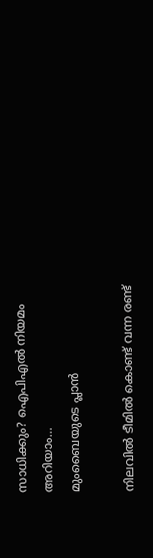സാധിക്കും? ഐപിഎൽ നിയമം അറിയാം…
മുംബൈയുടെ പ്ലാൻ

നിലവിൽ ടീമിൽ കൊണ്ട് വന്ന രണ്ട്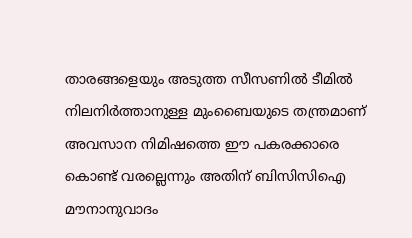താരങ്ങളെയും അടുത്ത സീസണിൽ ടീമിൽ നിലനിർത്താനുള്ള മുംബൈയുടെ തന്ത്രമാണ് അവസാന നിമിഷത്തെ ഈ പകരക്കാരെ കൊണ്ട് വരല്ലെന്നും അതിന് ബിസിസിഐ മൗനാനുവാദം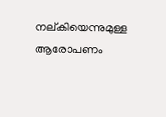നല്കിയെന്നുമുള്ള ആരോപണം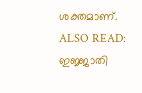ശക്തമാണ്.
ALSO READ: ഇജ്ജാതി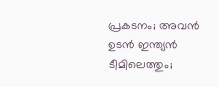പ്രകടനം; അവൻ ഉടൻ ഇന്ത്യൻ ടീമിലെത്തും;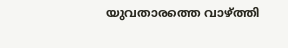യുവതാരത്തെ വാഴ്ത്തി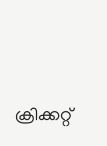ക്രിക്കറ്റ്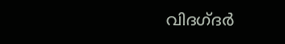വിദഗ്ദർ